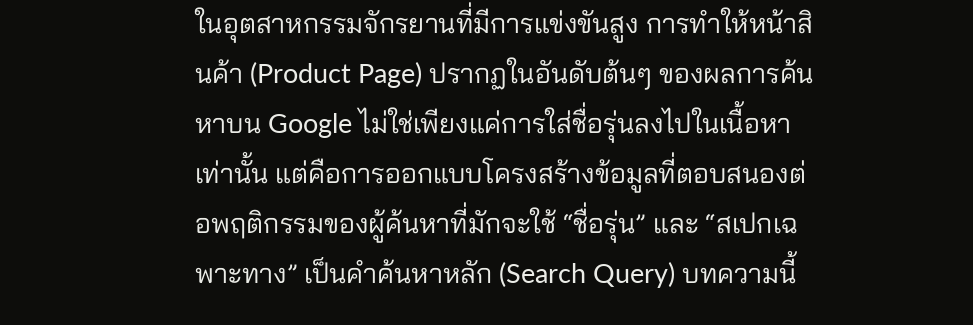ในอุตสาหกรรมจักรยานที่มีการแข่งขันสูง การทำให้หน้าสินค้า (Product Page) ปรากฏในอันดับต้นๆ ของผลการค้นหาบน Google ไม่ใช่เพียงแค่การใส่ชื่อรุ่นลงไปในเนื้อหาเท่านั้น แต่คือการออกแบบโครงสร้างข้อมูลที่ตอบสนองต่อพฤติกรรมของผู้ค้นหาที่มักจะใช้ “ชื่อรุ่น” และ “สเปกเฉพาะทาง” เป็นคำค้นหาหลัก (Search Query) บทความนี้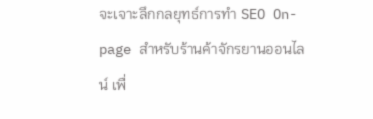จะเจาะลึกกลยุทธ์การทำ SEO On-page สำหรับร้านค้าจักรยานออนไลน์ เพื่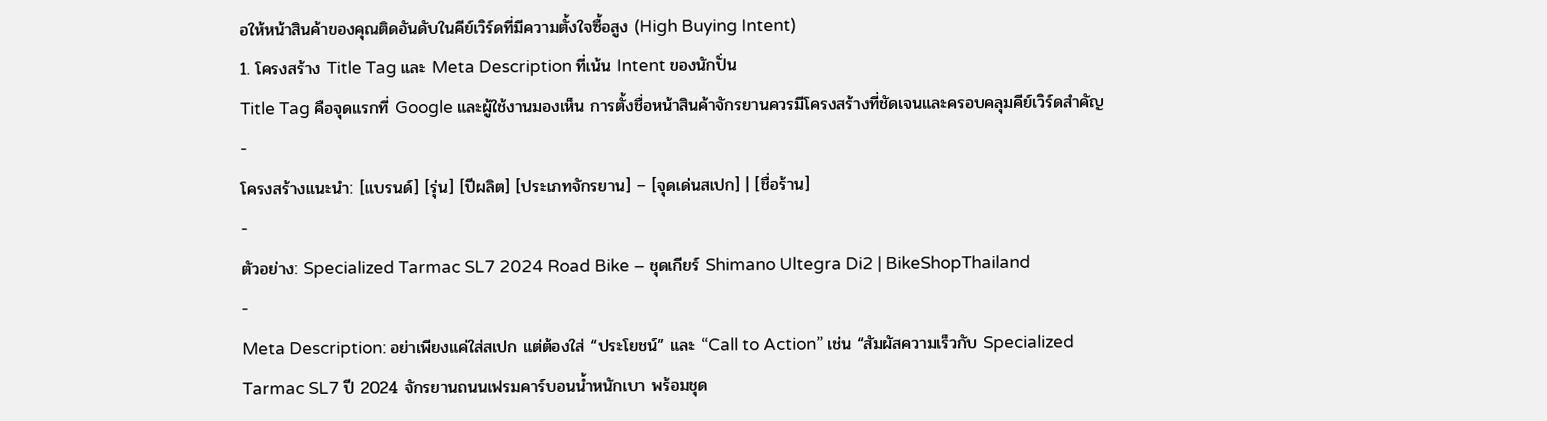อให้หน้าสินค้าของคุณติดอันดับในคีย์เวิร์ดที่มีความตั้งใจซื้อสูง (High Buying Intent)
1. โครงสร้าง Title Tag และ Meta Description ที่เน้น Intent ของนักปั่น
Title Tag คือจุดแรกที่ Google และผู้ใช้งานมองเห็น การตั้งชื่อหน้าสินค้าจักรยานควรมีโครงสร้างที่ชัดเจนและครอบคลุมคีย์เวิร์ดสำคัญ
-
โครงสร้างแนะนำ: [แบรนด์] [รุ่น] [ปีผลิต] [ประเภทจักรยาน] – [จุดเด่นสเปก] | [ชื่อร้าน]
-
ตัวอย่าง: Specialized Tarmac SL7 2024 Road Bike – ชุดเกียร์ Shimano Ultegra Di2 | BikeShopThailand
-
Meta Description: อย่าเพียงแค่ใส่สเปก แต่ต้องใส่ “ประโยชน์” และ “Call to Action” เช่น “สัมผัสความเร็วกับ Specialized Tarmac SL7 ปี 2024 จักรยานถนนเฟรมคาร์บอนน้ำหนักเบา พร้อมชุด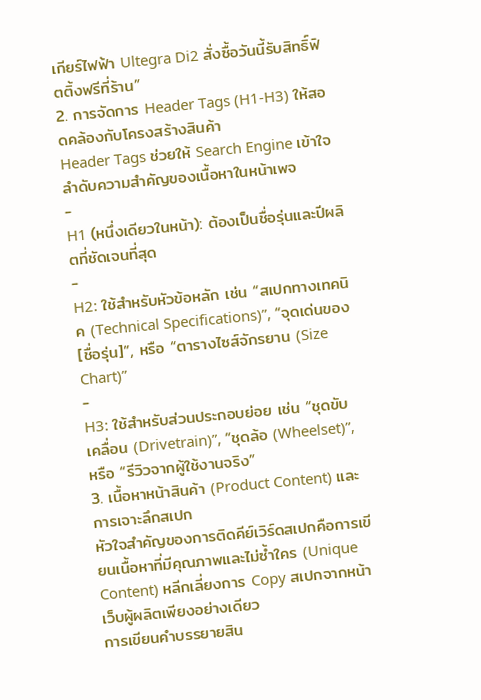เกียร์ไฟฟ้า Ultegra Di2 สั่งซื้อวันนี้รับสิทธิ์ฟิตติ้งฟรีที่ร้าน”
2. การจัดการ Header Tags (H1-H3) ให้สอดคล้องกับโครงสร้างสินค้า
Header Tags ช่วยให้ Search Engine เข้าใจลำดับความสำคัญของเนื้อหาในหน้าเพจ
-
H1 (หนึ่งเดียวในหน้า): ต้องเป็นชื่อรุ่นและปีผลิตที่ชัดเจนที่สุด
-
H2: ใช้สำหรับหัวข้อหลัก เช่น “สเปกทางเทคนิค (Technical Specifications)”, “จุดเด่นของ [ชื่อรุ่น]”, หรือ “ตารางไซส์จักรยาน (Size Chart)”
-
H3: ใช้สำหรับส่วนประกอบย่อย เช่น “ชุดขับเคลื่อน (Drivetrain)”, “ชุดล้อ (Wheelset)”, หรือ “รีวิวจากผู้ใช้งานจริง”
3. เนื้อหาหน้าสินค้า (Product Content) และการเจาะลึกสเปก
หัวใจสำคัญของการติดคีย์เวิร์ดสเปกคือการเขียนเนื้อหาที่มีคุณภาพและไม่ซ้ำใคร (Unique Content) หลีกเลี่ยงการ Copy สเปกจากหน้าเว็บผู้ผลิตเพียงอย่างเดียว
การเขียนคำบรรยายสิน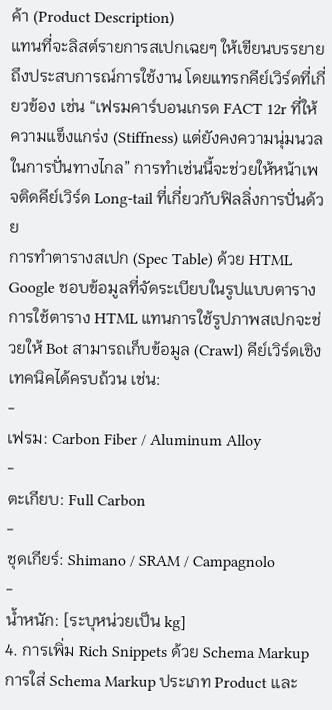ค้า (Product Description)
แทนที่จะลิสต์รายการสเปกเฉยๆ ให้เขียนบรรยายถึงประสบการณ์การใช้งาน โดยแทรกคีย์เวิร์ดที่เกี่ยวข้อง เช่น “เฟรมคาร์บอนเกรด FACT 12r ที่ให้ความแข็งแกร่ง (Stiffness) แต่ยังคงความนุ่มนวลในการปั่นทางไกล” การทำเช่นนี้จะช่วยให้หน้าเพจติดคีย์เวิร์ด Long-tail ที่เกี่ยวกับฟิลลิ่งการปั่นด้วย
การทำตารางสเปก (Spec Table) ด้วย HTML
Google ชอบข้อมูลที่จัดระเบียบในรูปแบบตาราง การใช้ตาราง HTML แทนการใช้รูปภาพสเปกจะช่วยให้ Bot สามารถเก็บข้อมูล (Crawl) คีย์เวิร์ดเชิงเทคนิคได้ครบถ้วน เช่น:
-
เฟรม: Carbon Fiber / Aluminum Alloy
-
ตะเกียบ: Full Carbon
-
ชุดเกียร์: Shimano / SRAM / Campagnolo
-
น้ำหนัก: [ระบุหน่วยเป็น kg]
4. การเพิ่ม Rich Snippets ด้วย Schema Markup
การใส่ Schema Markup ประเภท Product และ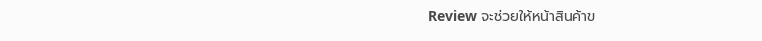Review จะช่วยให้หน้าสินค้าข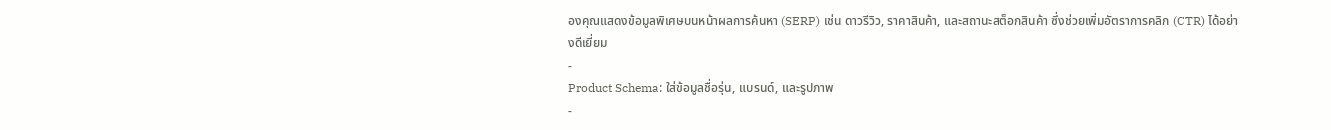องคุณแสดงข้อมูลพิเศษบนหน้าผลการค้นหา (SERP) เช่น ดาวรีวิว, ราคาสินค้า, และสถานะสต็อกสินค้า ซึ่งช่วยเพิ่มอัตราการคลิก (CTR) ได้อย่างดีเยี่ยม
-
Product Schema: ใส่ข้อมูลชื่อรุ่น, แบรนด์, และรูปภาพ
-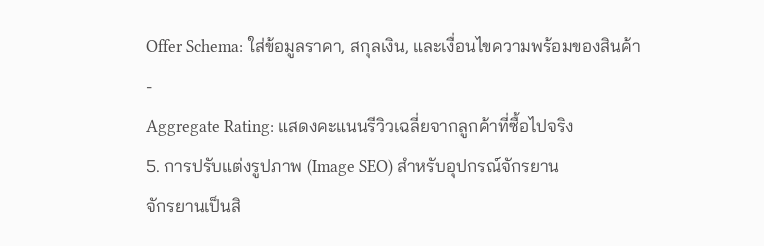Offer Schema: ใส่ข้อมูลราคา, สกุลเงิน, และเงื่อนไขความพร้อมของสินค้า
-
Aggregate Rating: แสดงคะแนนรีวิวเฉลี่ยจากลูกค้าที่ซื้อไปจริง
5. การปรับแต่งรูปภาพ (Image SEO) สำหรับอุปกรณ์จักรยาน
จักรยานเป็นสิ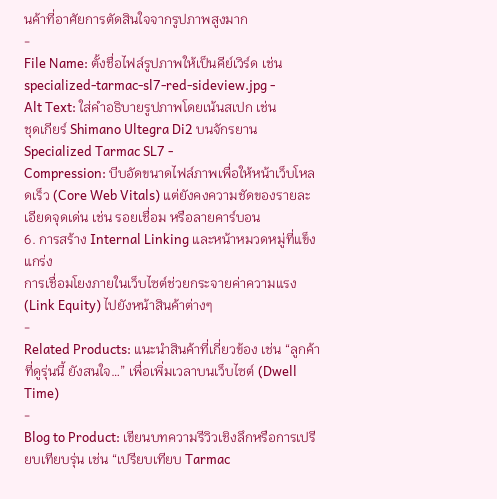นค้าที่อาศัยการตัดสินใจจากรูปภาพสูงมาก
-
File Name: ตั้งชื่อไฟล์รูปภาพให้เป็นคีย์เวิร์ด เช่น
specialized-tarmac-sl7-red-sideview.jpg -
Alt Text: ใส่คำอธิบายรูปภาพโดยเน้นสเปก เช่น
ชุดเกียร์ Shimano Ultegra Di2 บนจักรยาน Specialized Tarmac SL7 -
Compression: บีบอัดขนาดไฟล์ภาพเพื่อให้หน้าเว็บโหลดเร็ว (Core Web Vitals) แต่ยังคงความชัดของรายละเอียดจุดเด่น เช่น รอยเชื่อม หรือลายคาร์บอน
6. การสร้าง Internal Linking และหน้าหมวดหมู่ที่แข็งแกร่ง
การเชื่อมโยงภายในเว็บไซต์ช่วยกระจายค่าความแรง (Link Equity) ไปยังหน้าสินค้าต่างๆ
-
Related Products: แนะนำสินค้าที่เกี่ยวข้อง เช่น “ลูกค้าที่ดูรุ่นนี้ ยังสนใจ…” เพื่อเพิ่มเวลาบนเว็บไซต์ (Dwell Time)
-
Blog to Product: เขียนบทความรีวิวเชิงลึกหรือการเปรียบเทียบรุ่น เช่น “เปรียบเทียบ Tarmac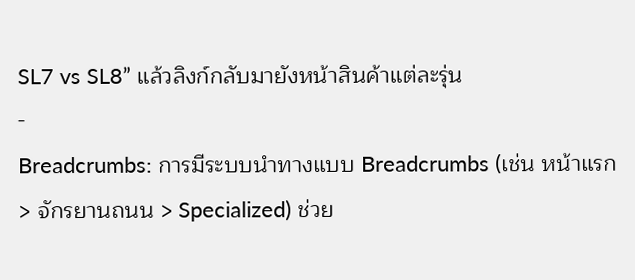SL7 vs SL8” แล้วลิงก์กลับมายังหน้าสินค้าแต่ละรุ่น
-
Breadcrumbs: การมีระบบนำทางแบบ Breadcrumbs (เช่น หน้าแรก > จักรยานถนน > Specialized) ช่วย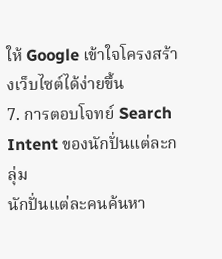ให้ Google เข้าใจโครงสร้างเว็บไซต์ได้ง่ายขึ้น
7. การตอบโจทย์ Search Intent ของนักปั่นแต่ละกลุ่ม
นักปั่นแต่ละคนค้นหา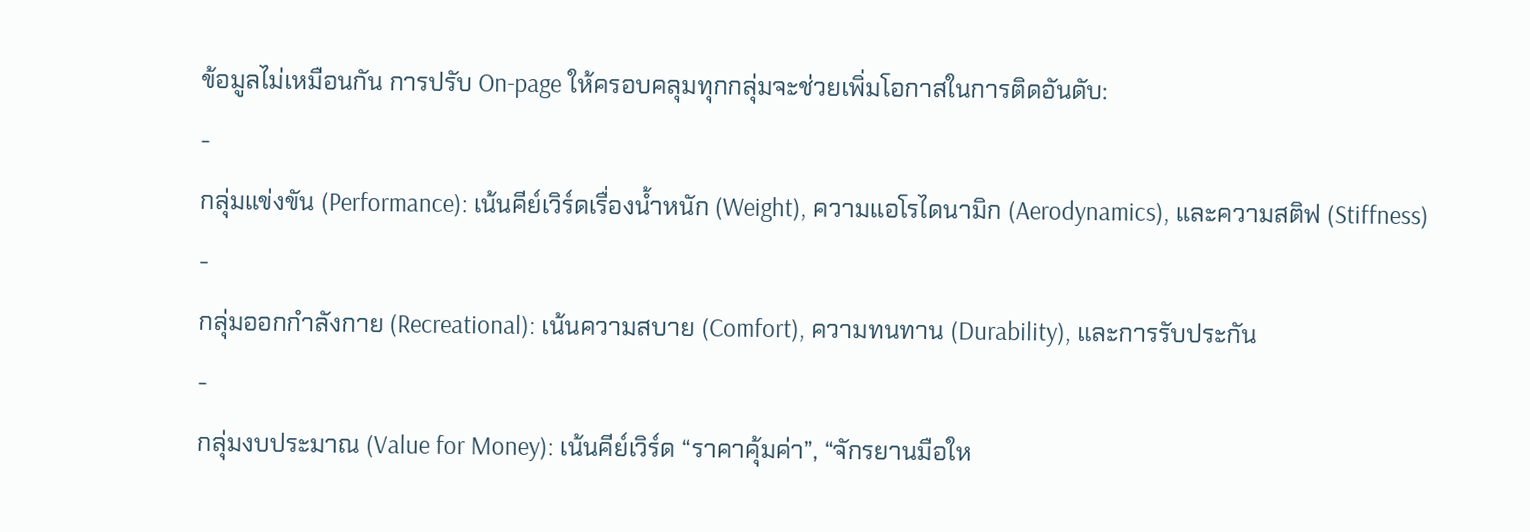ข้อมูลไม่เหมือนกัน การปรับ On-page ให้ครอบคลุมทุกกลุ่มจะช่วยเพิ่มโอกาสในการติดอันดับ:
-
กลุ่มแข่งขัน (Performance): เน้นคีย์เวิร์ดเรื่องน้ำหนัก (Weight), ความแอโรไดนามิก (Aerodynamics), และความสติฟ (Stiffness)
-
กลุ่มออกกำลังกาย (Recreational): เน้นความสบาย (Comfort), ความทนทาน (Durability), และการรับประกัน
-
กลุ่มงบประมาณ (Value for Money): เน้นคีย์เวิร์ด “ราคาคุ้มค่า”, “จักรยานมือให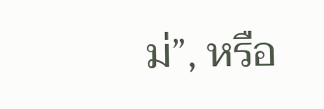ม่”, หรือ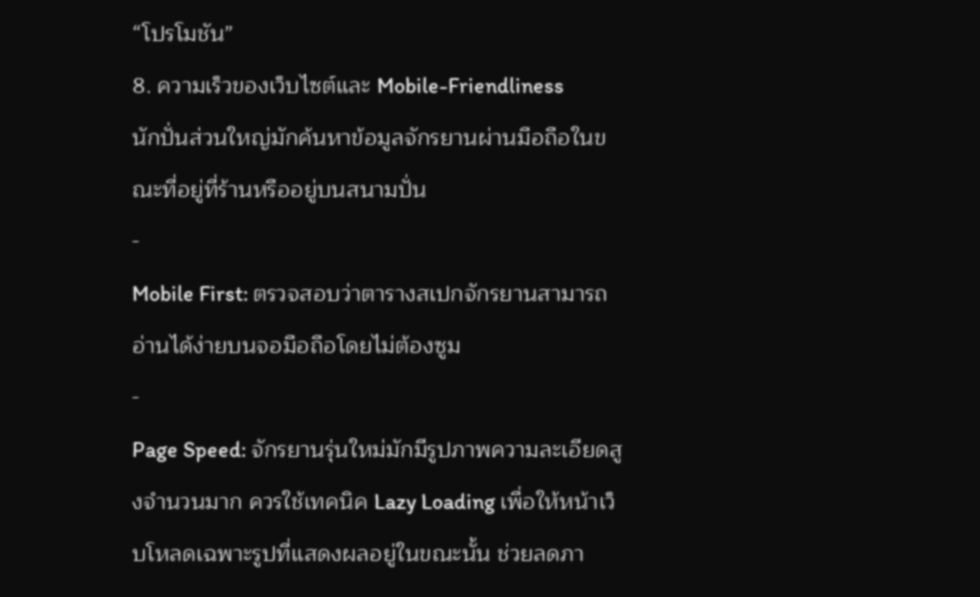“โปรโมชัน”
8. ความเร็วของเว็บไซต์และ Mobile-Friendliness
นักปั่นส่วนใหญ่มักค้นหาข้อมูลจักรยานผ่านมือถือในขณะที่อยู่ที่ร้านหรืออยู่บนสนามปั่น
-
Mobile First: ตรวจสอบว่าตารางสเปกจักรยานสามารถอ่านได้ง่ายบนจอมือถือโดยไม่ต้องซูม
-
Page Speed: จักรยานรุ่นใหม่มักมีรูปภาพความละเอียดสูงจำนวนมาก ควรใช้เทคนิค Lazy Loading เพื่อให้หน้าเว็บโหลดเฉพาะรูปที่แสดงผลอยู่ในขณะนั้น ช่วยลดภา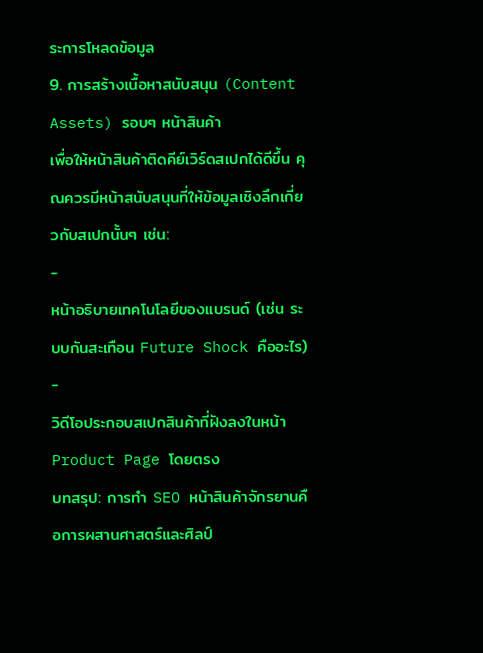ระการโหลดข้อมูล
9. การสร้างเนื้อหาสนับสนุน (Content Assets) รอบๆ หน้าสินค้า
เพื่อให้หน้าสินค้าติดคีย์เวิร์ดสเปกได้ดีขึ้น คุณควรมีหน้าสนับสนุนที่ให้ข้อมูลเชิงลึกเกี่ยวกับสเปกนั้นๆ เช่น:
-
หน้าอธิบายเทคโนโลยีของแบรนด์ (เช่น ระบบกันสะเทือน Future Shock คืออะไร)
-
วิดีโอประกอบสเปกสินค้าที่ฝังลงในหน้า Product Page โดยตรง
บทสรุป: การทำ SEO หน้าสินค้าจักรยานคือการผสานศาสตร์และศิลป์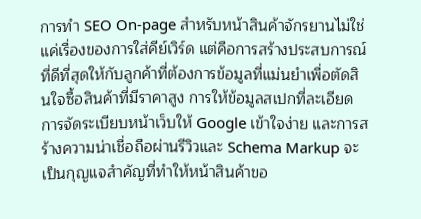การทำ SEO On-page สำหรับหน้าสินค้าจักรยานไม่ใช่แค่เรื่องของการใส่คีย์เวิร์ด แต่คือการสร้างประสบการณ์ที่ดีที่สุดให้กับลูกค้าที่ต้องการข้อมูลที่แม่นยำเพื่อตัดสินใจซื้อสินค้าที่มีราคาสูง การให้ข้อมูลสเปกที่ละเอียด การจัดระเบียบหน้าเว็บให้ Google เข้าใจง่าย และการสร้างความน่าเชื่อถือผ่านรีวิวและ Schema Markup จะเป็นกุญแจสำคัญที่ทำให้หน้าสินค้าขอ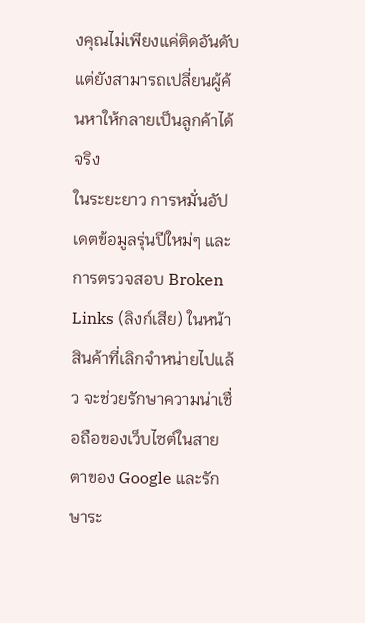งคุณไม่เพียงแค่ติดอันดับ แต่ยังสามารถเปลี่ยนผู้ค้นหาให้กลายเป็นลูกค้าได้จริง
ในระยะยาว การหมั่นอัปเดตข้อมูลรุ่นปีใหม่ๆ และการตรวจสอบ Broken Links (ลิงก์เสีย) ในหน้าสินค้าที่เลิกจำหน่ายไปแล้ว จะช่วยรักษาความน่าเชื่อถือของเว็บไซต์ในสายตาของ Google และรักษาระ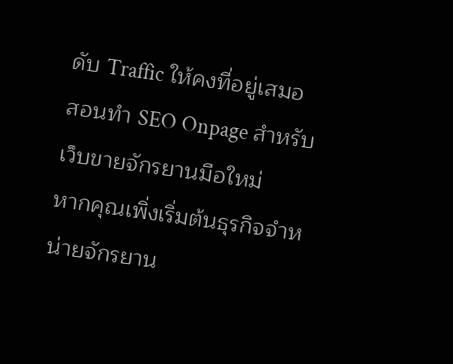ดับ Traffic ให้คงที่อยู่เสมอ
สอนทำ SEO Onpage สำหรับเว็บขายจักรยานมือใหม่
หากคุณเพิ่งเริ่มต้นธุรกิจจำหน่ายจักรยาน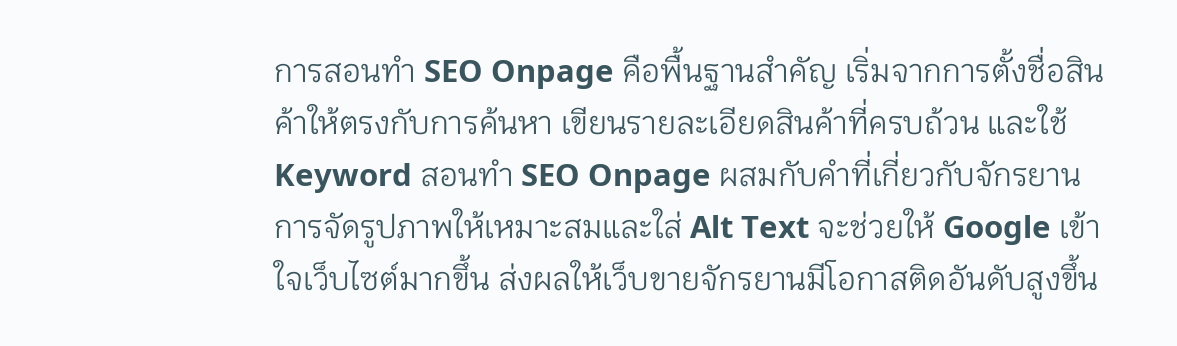การสอนทำ SEO Onpage คือพื้นฐานสำคัญ เริ่มจากการตั้งชื่อสินค้าให้ตรงกับการค้นหา เขียนรายละเอียดสินค้าที่ครบถ้วน และใช้ Keyword สอนทำ SEO Onpage ผสมกับคำที่เกี่ยวกับจักรยาน การจัดรูปภาพให้เหมาะสมและใส่ Alt Text จะช่วยให้ Google เข้าใจเว็บไซต์มากขึ้น ส่งผลให้เว็บขายจักรยานมีโอกาสติดอันดับสูงขึ้น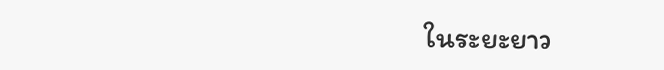ในระยะยาว